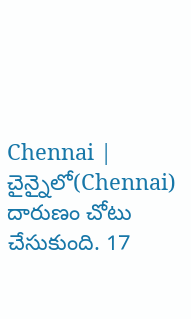Chennai | చైన్నైలో(Chennai) దారుణం చోటు చేసుకుంది. 17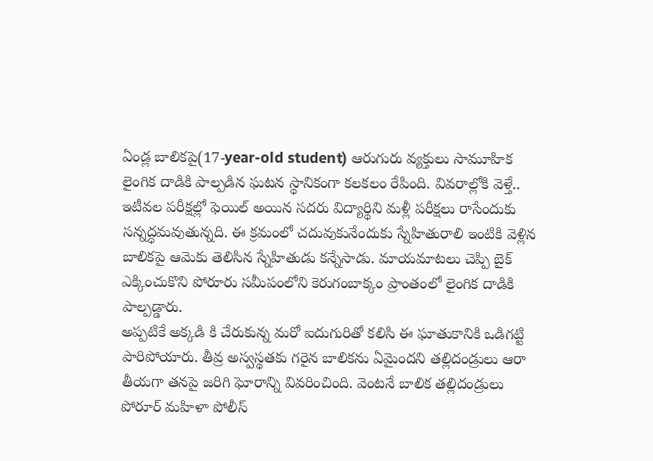ఏండ్ల బాలికపై(17-year-old student) ఆరుగురు వ్యక్తులు సామూహిక లైంగిక దాడికి పాల్పడిన ఘటన స్థానికంగా కలకలం రేపింది. వివరాల్లోకి వెళ్తే.. ఇటీవల పరీక్షల్లో ఫెయిల్ అయిన సదరు విద్యార్థిని మళ్లీ పరీక్షలు రాసేందుకు సన్నద్ధమవుతున్నది. ఈ క్రమంలో చదువుకునేందుకు స్నేహితురాలి ఇంటికి వెళ్లిన బాలికపై ఆమెకు తెలిసిన స్నేహితుడు కన్నేసాడు. మాయమాటలు చెప్పి బైక్ ఎక్కించుకొని పోరూరు సమీపంలోని కెరుగంబాక్కం ప్రాంతంలో లైంగిక దాడికి పాల్పడ్డారు.
అప్పటికే అక్కడి కి చేరుకున్న మరో ఐదుగురితో కలిసి ఈ ఘాతుకానికి ఒడిగట్టి పారిపోయారు. తీవ్ర అస్వస్థతకు గరైన బాలికను ఏమైందని తల్లిదండ్రులు ఆరా తీయగా తనపై జరిగి ఘోరాన్ని వివరించింది. వెంటనే బాలిక తల్లిదండ్రులు పోరూర్ మహిళా పోలీస్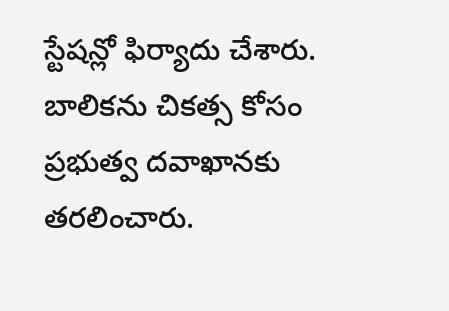స్టేషన్లో ఫిర్యాదు చేశారు. బాలికను చికత్స కోసం ప్రభుత్వ దవాఖానకు తరలించారు.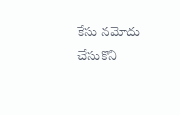కేసు నమోదు చేసుకొని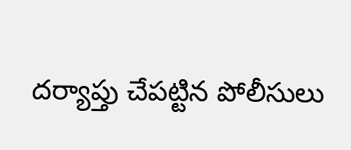దర్యాప్తు చేపట్టిన పోలీసులు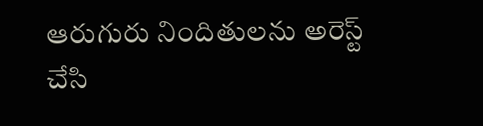ఆరుగురు నిందితులను అరెస్ట్ చేసి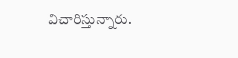విచారిస్తున్నారు.